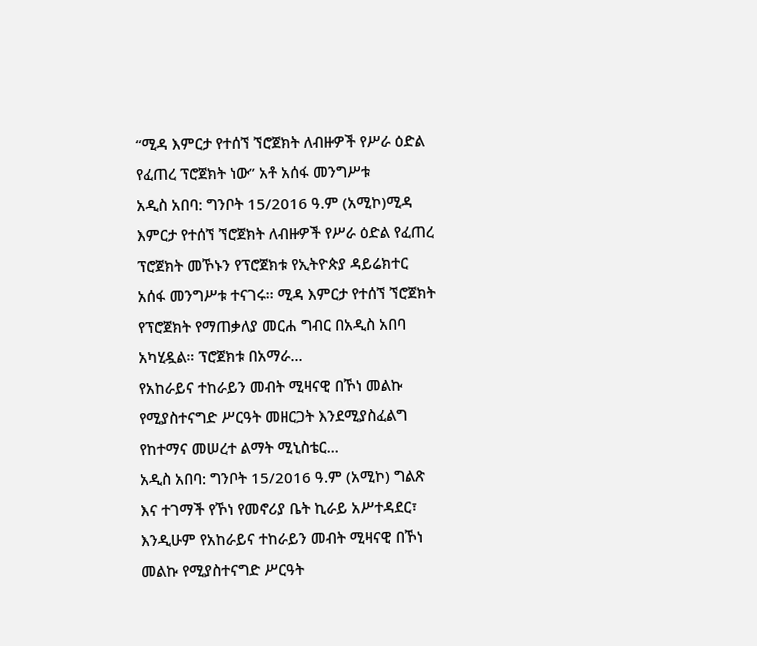“ሚዳ እምርታ የተሰኘ ኘሮጀክት ለብዙዎች የሥራ ዕድል የፈጠረ ፕሮጀክት ነው” አቶ አሰፋ መንግሥቱ
አዲስ አበባ: ግንቦት 15/2016 ዓ.ም (አሚኮ)ሚዳ እምርታ የተሰኘ ኘሮጀክት ለብዙዎች የሥራ ዕድል የፈጠረ ፕሮጀክት መኾኑን የፕሮጀክቱ የኢትዮጵያ ዳይሬክተር አሰፋ መንግሥቱ ተናገሩ፡፡ ሚዳ እምርታ የተሰኘ ኘሮጀክት የፕሮጀክት የማጠቃለያ መርሐ ግብር በአዲስ አበባ አካሂዷል። ፕሮጀክቱ በአማራ...
የአከራይና ተከራይን መብት ሚዛናዊ በኾነ መልኩ የሚያስተናግድ ሥርዓት መዘርጋት እንደሚያስፈልግ የከተማና መሠረተ ልማት ሚኒስቴር...
አዲስ አበባ: ግንቦት 15/2016 ዓ.ም (አሚኮ) ግልጽ እና ተገማች የኾነ የመኖሪያ ቤት ኪራይ አሥተዳደር፣ እንዲሁም የአከራይና ተከራይን መብት ሚዛናዊ በኾነ መልኩ የሚያስተናግድ ሥርዓት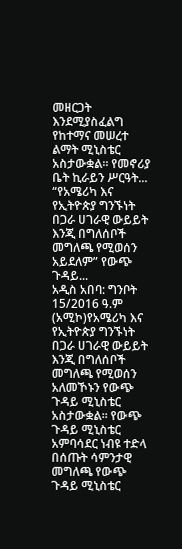መዘርጋት እንደሚያስፈልግ የከተማና መሠረተ ልማት ሚኒስቴር አስታውቋል። የመኖሪያ ቤት ኪራይን ሥርዓት...
“የአሜሪካ እና የኢትዮጵያ ግንኙነት በጋራ ሀገራዊ ውይይት እንጂ በግለሰቦች መግለጫ የሚወሰን አይደለም” የውጭ ጉዳይ...
አዲስ አበባ: ግንቦት 15/2016 ዓ.ም (አሚኮ)የአሜሪካ እና የኢትዮጵያ ግንኙነት በጋራ ሀገራዊ ውይይት እንጂ በግለሰቦች መግለጫ የሚወሰን አለመኾኑን የውጭ ጉዳይ ሚኒስቴር አስታውቋል፡፡ የውጭ ጉዳይ ሚኒስቴር አምባሳደር ነብዩ ተድላ በሰጡት ሳምንታዊ መግለጫ የውጭ ጉዳይ ሚኒስቴር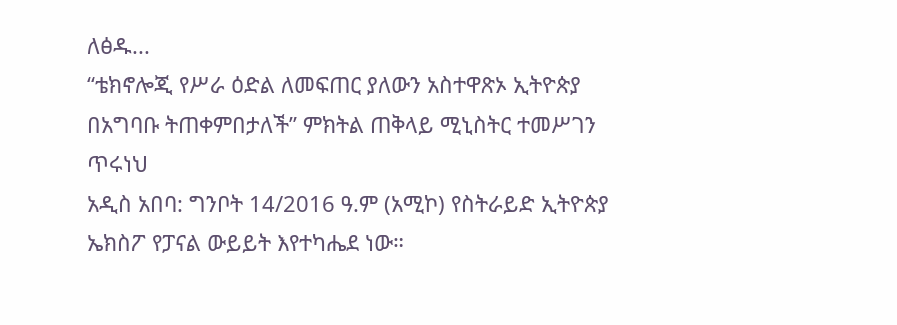ለፅዱ...
“ቴክኖሎጂ የሥራ ዕድል ለመፍጠር ያለውን አስተዋጽኦ ኢትዮጵያ በአግባቡ ትጠቀምበታለች” ምክትል ጠቅላይ ሚኒስትር ተመሥገን ጥሩነህ
አዲስ አበባ: ግንቦት 14/2016 ዓ.ም (አሚኮ) የስትራይድ ኢትዮጵያ ኤክስፖ የፓናል ውይይት እየተካሔደ ነው።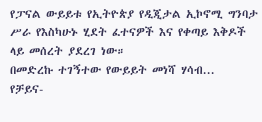የፓናል ውይይቱ የኢትዮጵያ የዲጂታል ኢኮኖሚ ግንባታ ሥራ የእስካሁኑ ሂደት ፈተናዎች እና የቀጣይ እቅዶች ላይ መሰረት ያደረገ ነው።
በመድረኩ ተገኝተው የውይይት መነሻ ሃሳብ...
የቻይና-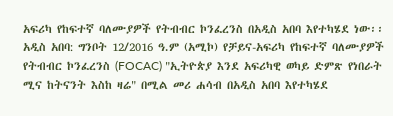አፍሪካ የከፍተኛ ባለሙያዎች የትብብር ኮንፈረንስ በአዲስ አበባ እየተካሄደ ነው፡፡
አዲስ አበባ: ግንቦት 12/2016 ዓ.ም (አሚኮ) የቻይና-አፍሪካ የከፍተኛ ባለሙያዎች የትብብር ኮንፈረንስ (FOCAC) "ኢትዮጵያ እንደ አፍሪካዊ ወካይ ድምጽ የነበራት ሚና ከትናንት እስከ ዛሬ" በሚል መሪ ሐሳብ በአዲስ አበባ እየተካሄደ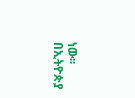ነው፡፡ በኢትዮጵያ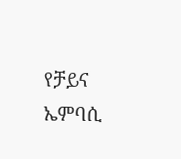የቻይና ኤምባሲ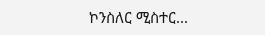ኮንስለር ሚስተር...